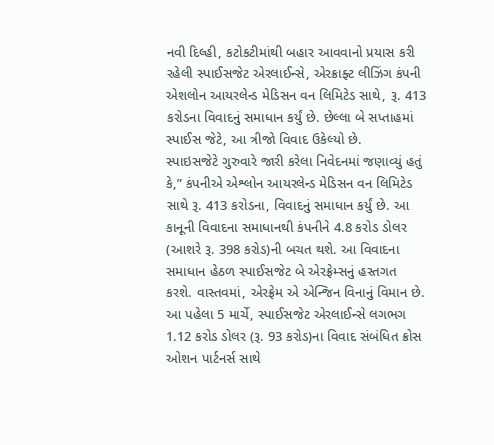નવી દિલ્હી, કટોકટીમાંથી બહાર આવવાનો પ્રયાસ કરી રહેલી સ્પાઈસજેટ એરલાઈન્સે, એરક્રાફ્ટ લીઝિંગ કંપની એશલોન આયરલેન્ડ મેડિસન વન લિમિટેડ સાથે, રૂ. 413 કરોડના વિવાદનું સમાધાન કર્યું છે. છેલ્લા બે સપ્તાહમાં સ્પાઈસ જેટે, આ ત્રીજો વિવાદ ઉકેલ્યો છે.
સ્પાઇસજેટે ગુરુવારે જારી કરેલા નિવેદનમાં જણાવ્યું હતું કે,” કંપનીએ એશ્લોન આયરલેન્ડ મેડિસન વન લિમિટેડ સાથે રૂ. 413 કરોડના, વિવાદનું સમાધાન કર્યું છે. આ કાનૂની વિવાદના સમાધાનથી કંપનીને 4.8 કરોડ ડોલર (આશરે રૂ. 398 કરોડ)ની બચત થશે. આ વિવાદના સમાધાન હેઠળ સ્પાઈસજેટ બે એરફ્રેમ્સનું હસ્તગત કરશે. વાસ્તવમાં, એરફ્રેમ એ એન્જિન વિનાનું વિમાન છે.
આ પહેલા 5 માર્ચે, સ્પાઈસજેટ એરલાઈન્સે લગભગ 1.12 કરોડ ડોલર (રૂ. 93 કરોડ)ના વિવાદ સંબંધિત ક્રોસ ઓશન પાર્ટનર્સ સાથે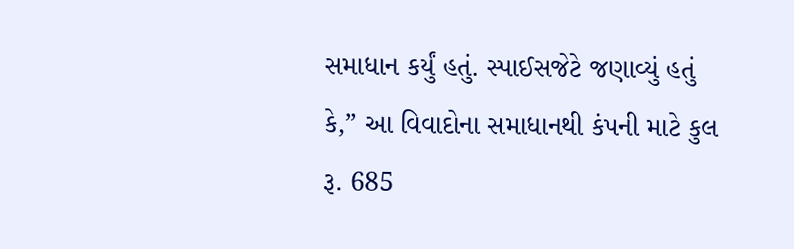સમાધાન કર્યું હતું. સ્પાઈસજેટે જણાવ્યું હતું કે,” આ વિવાદોના સમાધાનથી કંપની માટે કુલ રૂ. 685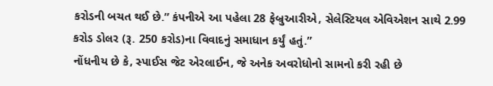કરોડની બચત થઈ છે.” કંપનીએ આ પહેલા 28 ફેબ્રુઆરીએ, સેલેસ્ટિયલ એવિએશન સાથે 2.99 કરોડ ડોલર (રૂ. 250 કરોડ)ના વિવાદનું સમાધાન કર્યું હતું.”
નોંધનીય છે કે, સ્પાઈસ જેટ એરલાઈન, જે અનેક અવરોધોનો સામનો કરી રહી છે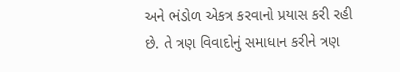અને ભંડોળ એકત્ર કરવાનો પ્રયાસ કરી રહી છે. તે ત્રણ વિવાદોનું સમાધાન કરીને ત્રણ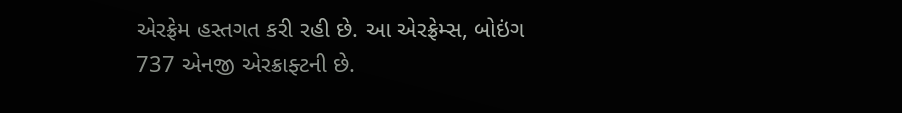એરફ્રેમ હસ્તગત કરી રહી છે. આ એરફ્રેમ્સ, બોઇંગ 737 એનજી એરક્રાફ્ટની છે.